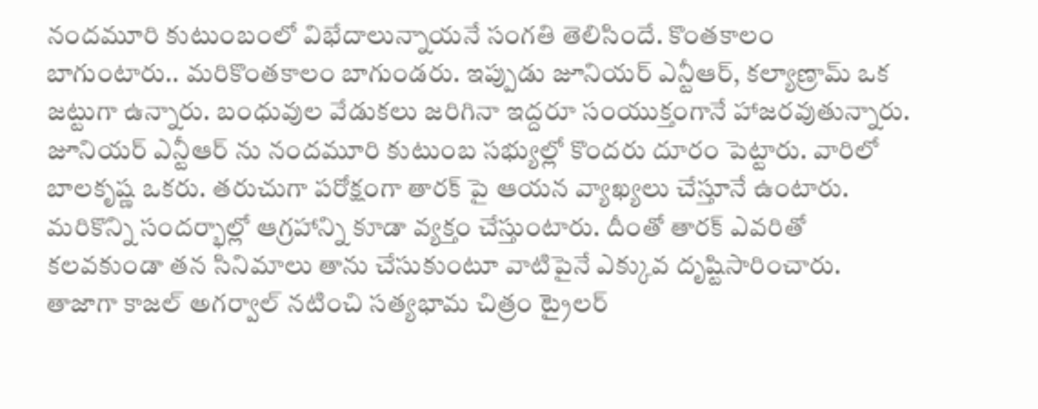నందమూరి కుటుంబంలో విభేదాలున్నాయనే సంగతి తెలిసిందే. కొంతకాలం బాగుంటారు.. మరికొంతకాలం బాగుండరు. ఇప్పుడు జూనియర్ ఎన్టీఆర్, కల్యాణ్రామ్ ఒక జట్టుగా ఉన్నారు. బంధువుల వేడుకలు జరిగినా ఇద్దరూ సంయుక్తంగానే హాజరవుతున్నారు. జూనియర్ ఎన్టీఆర్ ను నందమూరి కుటుంబ సభ్యుల్లో కొందరు దూరం పెట్టారు. వారిలో బాలకృష్ణ ఒకరు. తరుచుగా పరోక్షంగా తారక్ పై ఆయన వ్యాఖ్యలు చేస్తూనే ఉంటారు. మరికొన్ని సందర్భాల్లో ఆగ్రహాన్ని కూడా వ్యక్తం చేస్తుంటారు. దీంతో తారక్ ఎవరితో కలవకుండా తన సినిమాలు తాను చేసుకుంటూ వాటిపైనే ఎక్కువ దృష్టిసారించారు. తాజాగా కాజల్ అగర్వాల్ నటించి సత్యభామ చిత్రం ట్రైలర్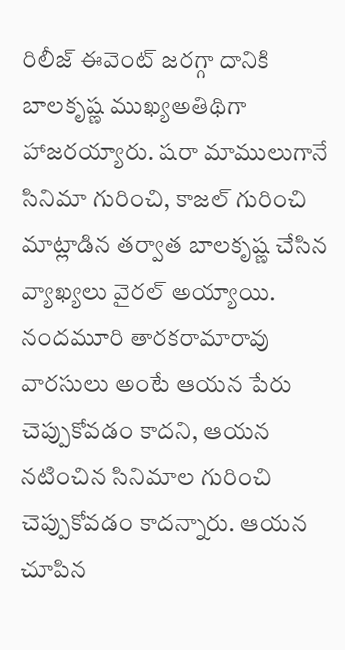రిలీజ్ ఈవెంట్ జరగ్గా దానికి బాలకృష్ణ ముఖ్యఅతిథిగా హాజరయ్యారు. షరా మాములుగానే సినిమా గురించి, కాజల్ గురించి మాట్లాడిన తర్వాత బాలకృష్ణ చేసిన వ్యాఖ్యలు వైరల్ అయ్యాయి. నందమూరి తారకరామారావు వారసులు అంటే ఆయన పేరు చెప్పుకోవడం కాదని, ఆయన నటించిన సినిమాల గురించి చెప్పుకోవడం కాదన్నారు. ఆయన చూపిన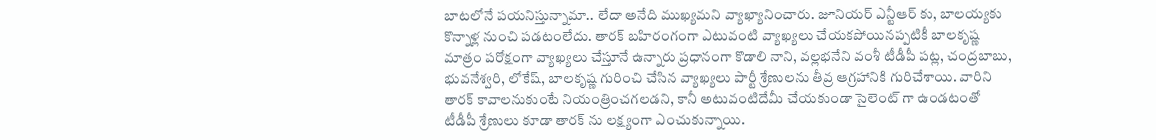బాటలోనే పయనిస్తున్నామా.. లేదా అనేది ముఖ్యమని వ్యాఖ్యానించారు. జూనియర్ ఎన్టీఆర్ కు, బాలయ్యకు కొన్నాళ్ల నుంచి పడటంలేదు. తారక్ బహిరంగంగా ఎటువంటి వ్యాఖ్యలు చేయకపోయినప్పటికీ బాలకృష్ణ మాత్రం పరోక్షంగా వ్యాఖ్యలు చేస్తూనే ఉన్నారు ప్రధానంగా కొడాలి నాని, వల్లభనేని వంశీ టీడీపీ పట్ల, చంద్రబాబు, భువనేశ్వరి, లోకేష్, బాలకృష్ణ గురించి చేసిన వ్యాఖ్యలు పార్టీ శ్రేణులను తీవ్ర ఆగ్రహానికి గురిచేశాయి. వారిని తారక్ కావాలనుకుంటే నియంత్రించగలడని, కానీ అటువంటిదేమీ చేయకుండా సైలెంట్ గా ఉండటంతో టీడీపీ శ్రేణులు కూడా తారక్ ను లక్ష్యంగా ఎంచుకున్నాయి.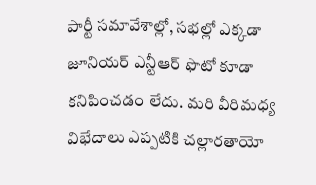పార్టీ సమావేశాల్లో, సభల్లో ఎక్కడా జూనియర్ ఎన్టీఆర్ ఫొటో కూడా కనిపించడం లేదు. మరి వీరిమధ్య విభేదాలు ఎప్పటికి చల్లారతాయో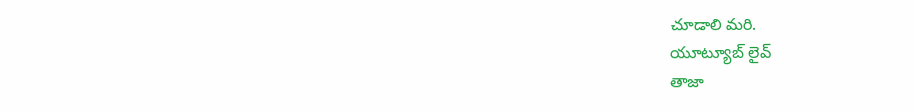చూడాలి మరి.
యూట్యూబ్ లైవ్
తాజా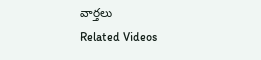వార్తలు
Related Videos